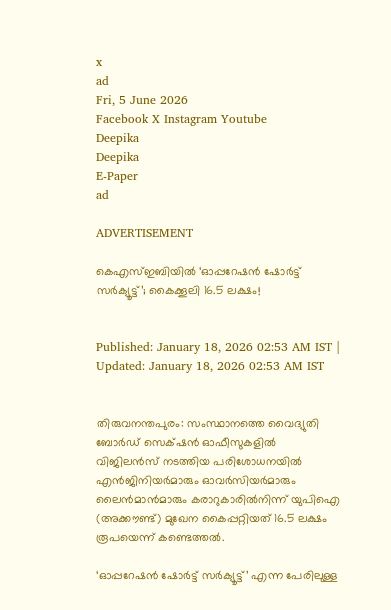x
ad
Fri, 5 June 2026
Facebook X Instagram Youtube
Deepika
Deepika
E-Paper
ad

ADVERTISEMENT

കെഎസ്ഇബിയിൽ ‘ഓപ്പറേഷൻ ഷോർട്ട് സർക്യൂട്ട്’; കൈക്കൂലി 16.5 ലക്ഷം!


Published: January 18, 2026 02:53 AM IST | Updated: January 18, 2026 02:53 AM IST


തിരുവനന്തപുരം: സംസ്ഥാനത്തെ വൈദ്യുതി ബോർഡ് സെക്‌ഷൻ ഓഫീസുകളിൽ വിജിലൻസ് നടത്തിയ പരിശോധനയിൽ എൻജിനിയർമാരും ഓവർസിയർമാരും ലൈൻമാൻമാരും കരാറുകാരിൽനിന്ന് യുപിഐ (അക്കൗണ്ട്) മുഖേന കൈപ്പറ്റിയത് 16.5 ലക്ഷം രൂപയെന്ന് കണ്ടെത്തൽ.

‘ഓപ്പറേഷൻ ഷോർട്ട് സർക്യൂട്ട്’ എന്ന പേരിലുള്ള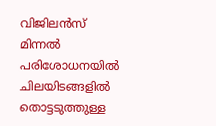വിജിലൻസ് മിന്നൽ പരിശോധനയിൽ ചിലയിടങ്ങളിൽ തൊട്ടടുത്തുള്ള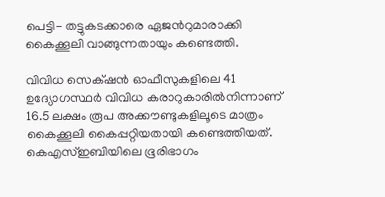പെട്ടി- തട്ടുകടക്കാരെ ഏജന്‍റുമാരാക്കി കൈക്കൂലി വാങ്ങുന്നതായും കണ്ടെത്തി.

വിവിധ സെക്‌ഷൻ ഓഫീസുകളിലെ 41 ഉദ്യോഗസ്ഥർ വിവിധ കരാറുകാരിൽനിന്നാണ് 16.5 ലക്ഷം രൂപ അക്കൗണ്ടുകളിലൂടെ മാത്രം കൈക്കൂലി കൈപ്പറ്റിയതായി കണ്ടെത്തിയത്. കെഎസ്ഇബിയിലെ ഭൂരിഭാഗം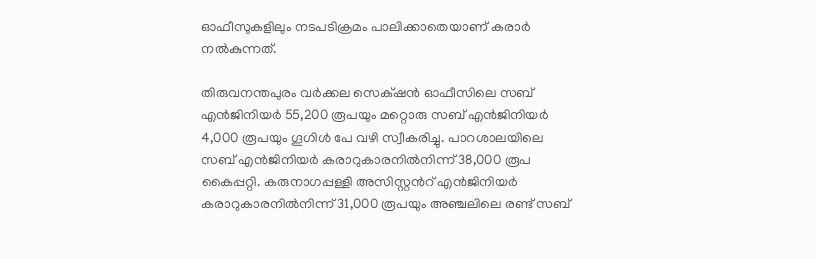ഓഫീസുകളിലും നടപടിക്രമം പാലിക്കാതെയാണ് കരാർ നൽകുന്നത്.

തിരുവനന്തപുരം വർക്കല സെക്‌ഷൻ ഓഫീസിലെ സബ് എൻജിനിയർ 55,200 രൂപയും മറ്റൊരു സബ് എൻജിനിയർ 4,000 രൂപയും ഗൂഗിൾ പേ വഴി സ്വീകരിച്ചു. പാറശാലയിലെ സബ് എൻജിനിയർ കരാറുകാരനിൽനിന്ന് 38,000 രൂപ കൈപ്പറ്റി. കരുനാഗപ്പള്ളി അസിസ്റ്റന്‍റ് എൻജിനിയർ കരാറുകാരനിൽനിന്ന് 31,000 രൂപയും അഞ്ചലിലെ രണ്ട് സബ്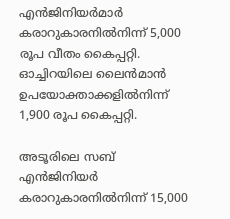എൻജിനിയർമാർ കരാറുകാരനിൽനിന്ന് 5,000 രൂപ വീതം കൈപ്പറ്റി. ഓച്ചിറയിലെ ലൈൻമാൻ ഉപയോക്താക്കളിൽനിന്ന് 1,900 രൂപ കൈപ്പറ്റി.

അടൂരിലെ സബ് എൻജിനിയർ കരാറുകാരനിൽനിന്ന് 15,000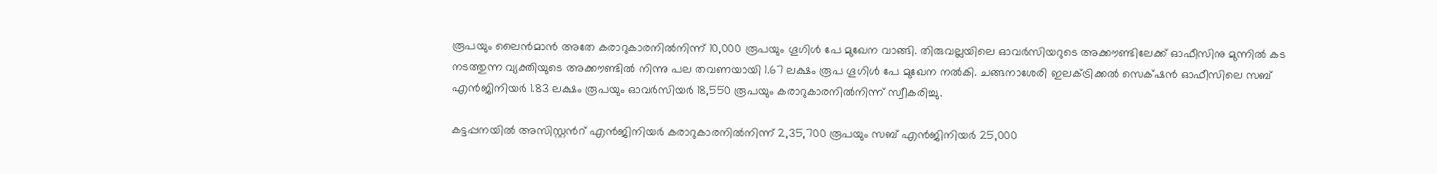രൂപയും ലൈൻമാൻ അതേ കരാറുകാരനിൽനിന്ന് 10,000 രൂപയും ഗൂഗിൾ പേ മുഖേന വാങ്ങി. തിരുവല്ലയിലെ ഓവർസിയറുടെ അക്കൗണ്ടിലേക്ക് ഓഫീസിനു മുന്നിൽ കട നടത്തുന്ന വ്യക്തിയുടെ അക്കൗണ്ടിൽ നിന്നു പല തവണയായി 1.67 ലക്ഷം രൂപ ഗൂഗിൾ പേ മുഖേന നൽകി. ചങ്ങനാശേരി ഇലക്‌ട്രിക്കൽ സെക്‌ഷൻ ഓഫീസിലെ സബ് എൻജിനിയർ 1.83 ലക്ഷം രൂപയും ഓവർസിയർ 18,550 രൂപയും കരാറുകാരനിൽനിന്ന് സ്വീകരിച്ചു.

കട്ടപ്പനയിൽ അസിസ്റ്റന്‍റ് എൻജിനിയർ കരാറുകാരനിൽനിന്ന് 2,35,700 രൂപയും സബ് എൻജിനിയർ 25,000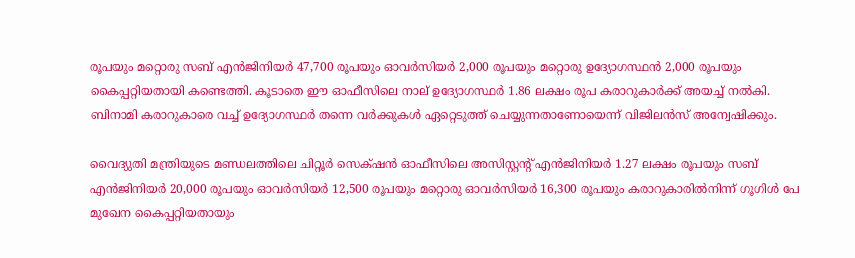രൂപയും മറ്റൊരു സബ് എൻജിനിയർ 47,700 രൂപയും ഓവർസിയർ 2,000 രൂപയും മറ്റൊരു ഉദ്യോഗസ്ഥൻ 2,000 രൂപയും കൈപ്പറ്റിയതായി കണ്ടെത്തി. കൂടാതെ ഈ ഓഫീസിലെ നാല് ഉദ്യോഗസ്ഥർ 1.86 ലക്ഷം രൂപ കരാറുകാർക്ക് അയച്ച് നൽകി. ബിനാമി കരാറുകാരെ വച്ച് ഉദ്യോഗസ്ഥർ തന്നെ വർക്കുകൾ ഏറ്റെടുത്ത് ചെയ്യുന്നതാണോയെന്ന് വിജിലൻസ് അന്വേഷിക്കും.

വൈദ്യുതി മന്ത്രിയുടെ മണ്ഡലത്തിലെ ചിറ്റൂർ സെക്‌ഷൻ ഓഫീസിലെ അസിസ്റ്റന്‍റ് എൻജിനിയർ 1.27 ലക്ഷം രൂപയും സബ് എൻജിനിയർ 20,000 രൂപയും ഓവർസിയർ 12,500 രൂപയും മറ്റൊരു ഓവർസിയർ 16,300 രൂപയും കരാറുകാരിൽനിന്ന് ഗൂഗിൾ പേ മുഖേന കൈപ്പറ്റിയതായും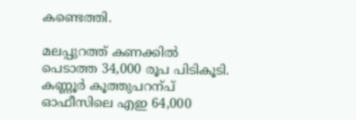കണ്ടെത്തി.

മലപ്പുറത്ത് കണക്കിൽ പെടാത്ത 34,000 രൂപ പിടികൂടി. കണ്ണൂർ കൂത്തുപറന്പ് ഓഫീസിലെ എഇ 64,000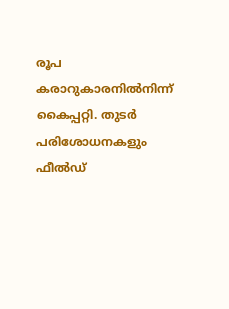രൂപ കരാറുകാരനിൽനിന്ന് കൈപ്പറ്റി. തുടർ പരിശോധനകളും ഫീൽഡ്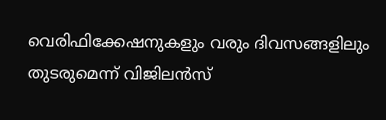വെരിഫിക്കേഷനുകളും വരും ദിവസങ്ങളിലും തുടരുമെന്ന് വിജിലൻസ്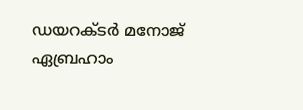ഡയറക്ടർ മനോജ് ഏബ്രഹാം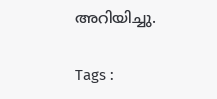അറിയിച്ചു.

Tags :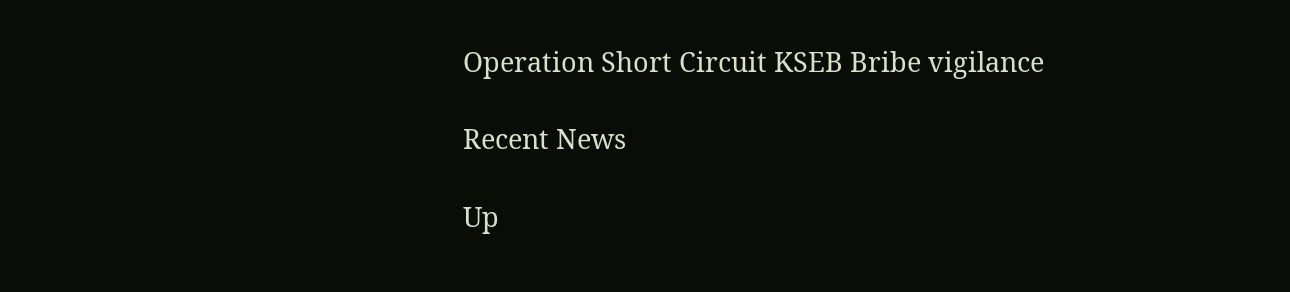Operation Short Circuit KSEB Bribe vigilance

Recent News

Up